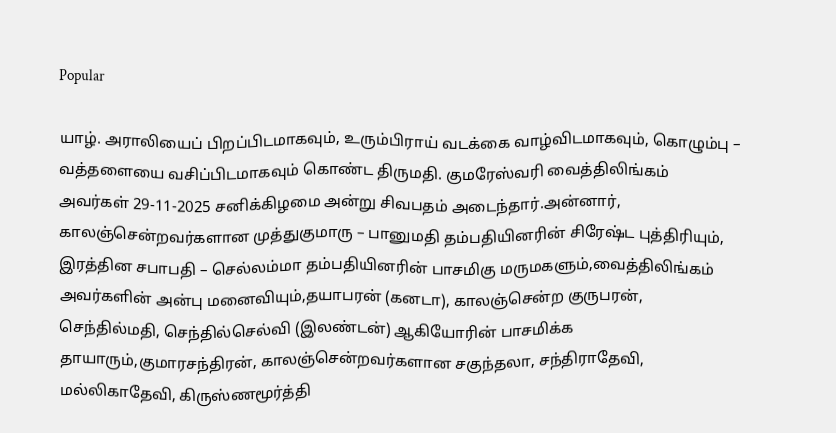Popular

யாழ். அராலியைப் பிறப்பிடமாகவும், உரும்பிராய் வடக்கை வாழ்விடமாகவும், கொழும்பு – வத்தளையை வசிப்பிடமாகவும் கொண்ட திருமதி. குமரேஸ்வரி வைத்திலிங்கம் அவர்கள் 29-11-2025 சனிக்கிழமை அன்று சிவபதம் அடைந்தார்.அன்னார், காலஞ்சென்றவர்களான முத்துகுமாரு – பானுமதி தம்பதியினரின் சிரேஷ்ட புத்திரியும், இரத்தின சபாபதி – செல்லம்மா தம்பதியினரின் பாசமிகு மருமகளும்,வைத்திலிங்கம் அவர்களின் அன்பு மனைவியும்,தயாபரன் (கனடா), காலஞ்சென்ற குருபரன், செந்தில்மதி, செந்தில்செல்வி (இலண்டன்) ஆகியோரின் பாசமிக்க தாயாரும்,குமாரசந்திரன், காலஞ்சென்றவர்களான சகுந்தலா, சந்திராதேவி, மல்லிகாதேவி, கிருஸ்ணமூர்த்தி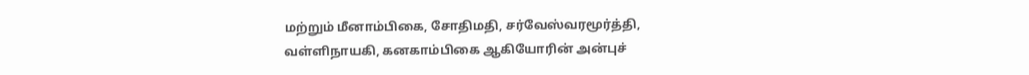மற்றும் மீனாம்பிகை, சோதிமதி, சர்வேஸ்வரமூர்த்தி, வள்ளிநாயகி, கனகாம்பிகை ஆகியோரின் அன்புச்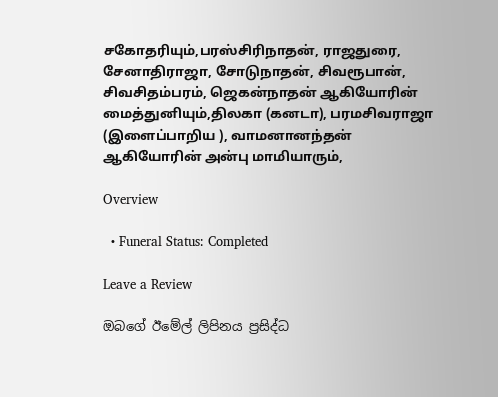சகோதரியும்,பரஸ்சிரிநாதன், ராஜதுரை, சேனாதிராஜா, சோடுநாதன், சிவரூபான், சிவசிதம்பரம், ஜெகன்நாதன் ஆகியோரின் மைத்துனியும்,திலகா (கனடா), பரமசிவராஜா (இளைப்பாறிய ), வாமனானந்தன் ஆகியோரின் அன்பு மாமியாரும்,

Overview

  • Funeral Status: Completed

Leave a Review

ඔබගේ ඊමේල් ලිපිනය ප්‍රසිද්ධ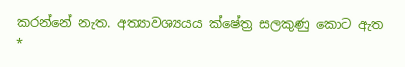කරන්නේ නැත. අත්‍යාවශ්‍යයය ක්ෂේත්‍ර සලකුණු කොට ඇත *